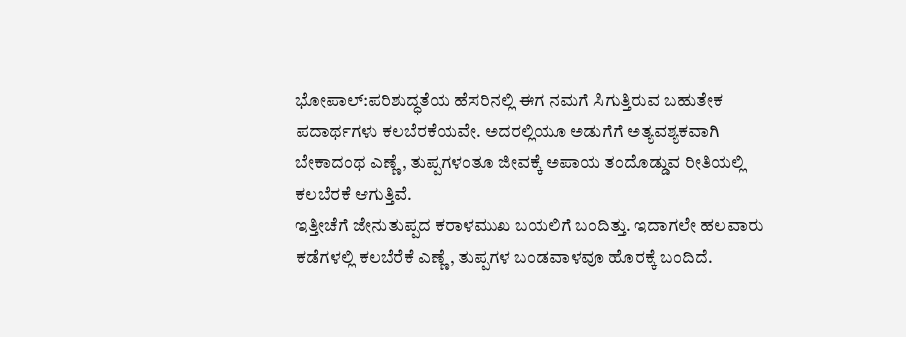ಭೋಪಾಲ್:ಪರಿಶುದ್ಧತೆಯ ಹೆಸರಿನಲ್ಲಿ ಈಗ ನಮಗೆ ಸಿಗುತ್ತಿರುವ ಬಹುತೇಕ ಪದಾರ್ಥಗಳು ಕಲಬೆರಕೆಯವೇ. ಅದರಲ್ಲಿಯೂ ಅಡುಗೆಗೆ ಅತ್ಯವಶ್ಯಕವಾಗಿ ಬೇಕಾದಂಥ ಎಣ್ಣೆ, ತುಪ್ಪಗಳಂತೂ ಜೀವಕ್ಕೆ ಅಪಾಯ ತಂದೊಡ್ಡುವ ರೀತಿಯಲ್ಲಿ ಕಲಬೆರಕೆ ಆಗುತ್ತಿವೆ.
ಇತ್ತೀಚೆಗೆ ಜೇನುತುಪ್ಪದ ಕರಾಳಮುಖ ಬಯಲಿಗೆ ಬಂದಿತ್ತು. ಇದಾಗಲೇ ಹಲವಾರು ಕಡೆಗಳಲ್ಲಿ ಕಲಬೆರೆಕೆ ಎಣ್ಣೆ, ತುಪ್ಪಗಳ ಬಂಡವಾಳವೂ ಹೊರಕ್ಕೆ ಬಂದಿದೆ.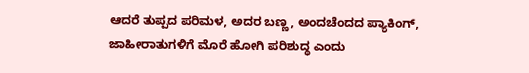ಆದರೆ ತುಪ್ಪದ ಪರಿಮಳ, ಅದರ ಬಣ್ಣ, ಅಂದಚೆಂದದ ಪ್ಯಾಕಿಂಗ್, ಜಾಹೀರಾತುಗಳಿಗೆ ಮೊರೆ ಹೋಗಿ ಪರಿಶುದ್ಧ ಎಂದು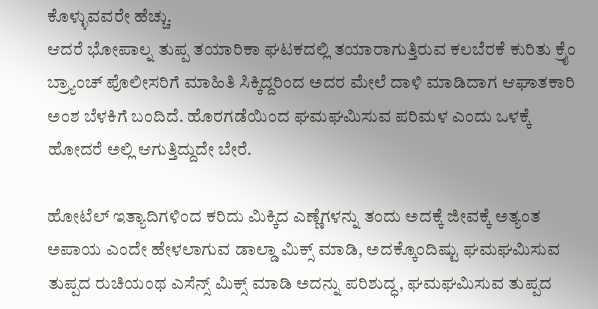ಕೊಳ್ಳುವವರೇ ಹೆಚ್ಚು.
ಆದರೆ ಭೋಪಾಲ್ನ ತುಪ್ಪ ತಯಾರಿಕಾ ಘಟಕದಲ್ಲಿ ತಯಾರಾಗುತ್ತಿರುವ ಕಲಬೆರಕೆ ಕುರಿತು ಕ್ರೈಂ ಬ್ರ್ಯಾಂಚ್ ಪೊಲೀಸರಿಗೆ ಮಾಹಿತಿ ಸಿಕ್ಕಿದ್ದರಿಂದ ಅದರ ಮೇಲೆ ದಾಳಿ ಮಾಡಿದಾಗ ಆಘಾತಕಾರಿ ಅಂಶ ಬೆಳಕಿಗೆ ಬಂದಿದೆ. ಹೊರಗಡೆಯಿಂದ ಘಮಘಮಿಸುವ ಪರಿಮಳ ಎಂದು ಒಳಕ್ಕೆ ಹೋದರೆ ಅಲ್ಲಿ ಆಗುತ್ತಿದ್ದುದೇ ಬೇರೆ.

ಹೋಟೆಲ್ ಇತ್ಯಾದಿಗಳಿಂದ ಕರಿದು ಮಿಕ್ಕಿದ ಎಣ್ಣೆಗಳನ್ನು ತಂದು ಅದಕ್ಕೆ ಜೀವಕ್ಕೆ ಅತ್ಯಂತ ಅಪಾಯ ಎಂದೇ ಹೇಳಲಾಗುವ ಡಾಲ್ಡಾ ಮಿಕ್ಸ್ ಮಾಡಿ, ಅದಕ್ಕೊಂದಿಷ್ಟು ಘಮಘಮಿಸುವ ತುಪ್ಪದ ರುಚಿಯಂಥ ಎಸೆನ್ಸ್ ಮಿಕ್ಸ್ ಮಾಡಿ ಅದನ್ನು ಪರಿಶುದ್ಧ, ಘಮಘಮಿಸುವ ತುಪ್ಪದ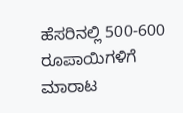ಹೆಸರಿನಲ್ಲಿ 500-600 ರೂಪಾಯಿಗಳಿಗೆ ಮಾರಾಟ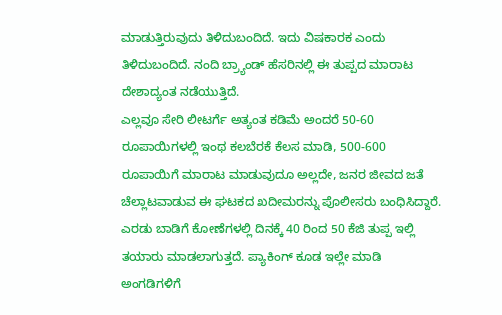ಮಾಡುತ್ತಿರುವುದು ತಿಳಿದುಬಂದಿದೆ. ಇದು ವಿಷಕಾರಕ ಎಂದು ತಿಳಿದುಬಂದಿದೆ. ನಂದಿ ಬ್ರ್ಯಾಂಡ್ ಹೆಸರಿನಲ್ಲಿ ಈ ತುಪ್ಪದ ಮಾರಾಟ ದೇಶಾದ್ಯಂತ ನಡೆಯುತ್ತಿದೆ.
ಎಲ್ಲವೂ ಸೇರಿ ಲೀಟರ್ಗೆ ಅತ್ಯಂತ ಕಡಿಮೆ ಅಂದರೆ 50-60 ರೂಪಾಯಿಗಳಲ್ಲಿ ಇಂಥ ಕಲಬೆರಕೆ ಕೆಲಸ ಮಾಡಿ, 500-600 ರೂಪಾಯಿಗೆ ಮಾರಾಟ ಮಾಡುವುದೂ ಅಲ್ಲದೇ, ಜನರ ಜೀವದ ಜತೆ ಚೆಲ್ಲಾಟವಾಡುವ ಈ ಘಟಕದ ಖದೀಮರನ್ನು ಪೊಲೀಸರು ಬಂಧಿಸಿದ್ದಾರೆ. ಎರಡು ಬಾಡಿಗೆ ಕೋಣೆಗಳಲ್ಲಿ ದಿನಕ್ಕೆ 40 ರಿಂದ 50 ಕೆಜಿ ತುಪ್ಪ ಇಲ್ಲಿ ತಯಾರು ಮಾಡಲಾಗುತ್ತದೆ. ಪ್ಯಾಕಿಂಗ್‌ ಕೂಡ ಇಲ್ಲೇ ಮಾಡಿ ಅಂಗಡಿಗಳಿಗೆ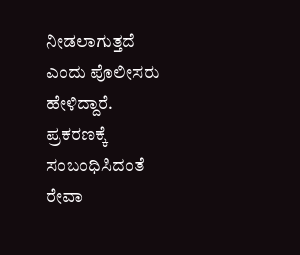ನೀಡಲಾಗುತ್ತದೆ ಎಂದು ಪೊಲೀಸರು ಹೇಳಿದ್ದಾರೆ.
ಪ್ರಕರಣಕ್ಕೆ ಸಂಬಂಧಿಸಿದಂತೆ ರೇವಾ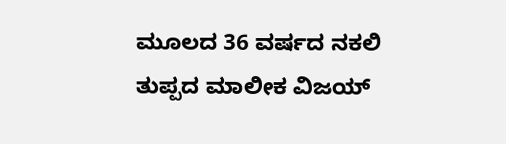ಮೂಲದ 36 ವರ್ಷದ ನಕಲಿ ತುಪ್ಪದ ಮಾಲೀಕ ವಿಜಯ್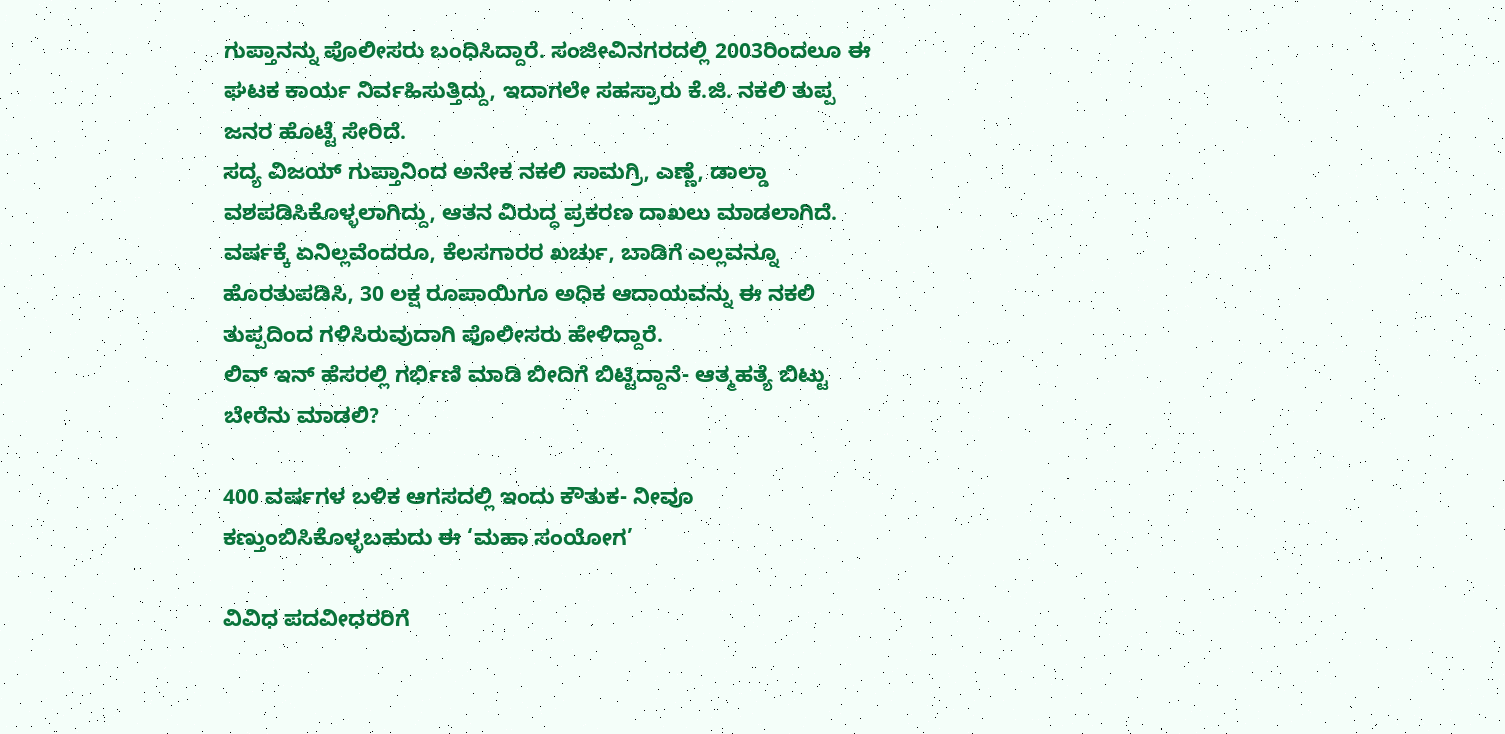ಗುಪ್ತಾನನ್ನು ಪೊಲೀಸರು ಬಂಧಿಸಿದ್ದಾರೆ. ಸಂಜೀವಿನಗರದಲ್ಲಿ 2003ರಿಂದಲೂ ಈ ಘಟಕ ಕಾರ್ಯ ನಿರ್ವಹಿಸುತ್ತಿದ್ದು, ಇದಾಗಲೇ ಸಹಸ್ರಾರು ಕೆ.ಜಿ. ನಕಲಿ ತುಪ್ಪ ಜನರ ಹೊಟ್ಟೆ ಸೇರಿದೆ.
ಸದ್ಯ ವಿಜಯ್ ಗುಪ್ತಾನಿಂದ ಅನೇಕ ನಕಲಿ ಸಾಮಗ್ರಿ, ಎಣ್ಣೆ, ಡಾಲ್ಡಾ ವಶಪಡಿಸಿಕೊಳ್ಳಲಾಗಿದ್ದು, ಆತನ ವಿರುದ್ಧ ಪ್ರಕರಣ ದಾಖಲು ಮಾಡಲಾಗಿದೆ. ವರ್ಷಕ್ಕೆ ಏನಿಲ್ಲವೆಂದರೂ, ಕೆಲಸಗಾರರ ಖರ್ಚು, ಬಾಡಿಗೆ ಎಲ್ಲವನ್ನೂ ಹೊರತುಪಡಿಸಿ, 30 ಲಕ್ಷ ರೂಪಾಯಿಗೂ ಅಧಿಕ ಆದಾಯವನ್ನು ಈ ನಕಲಿ ತುಪ್ಪದಿಂದ ಗಳಿಸಿರುವುದಾಗಿ ಪೊಲೀಸರು ಹೇಳಿದ್ದಾರೆ.
ಲಿವ್ ಇನ್ ಹೆಸರಲ್ಲಿ ಗರ್ಭಿಣಿ ಮಾಡಿ ಬೀದಿಗೆ ಬಿಟ್ಟಿದ್ದಾನೆ- ಆತ್ಮಹತ್ಯೆ ಬಿಟ್ಟು ಬೇರೆನು ಮಾಡಲಿ?

400 ವರ್ಷಗಳ ಬಳಿಕ ಆಗಸದಲ್ಲಿ ಇಂದು ಕೌತುಕ- ನೀವೂ ಕಣ್ತುಂಬಿಸಿಕೊಳ್ಳಬಹುದು ಈ ‘ಮಹಾ ಸಂಯೋಗ’

ವಿವಿಧ ಪದವೀಧರರಿಗೆ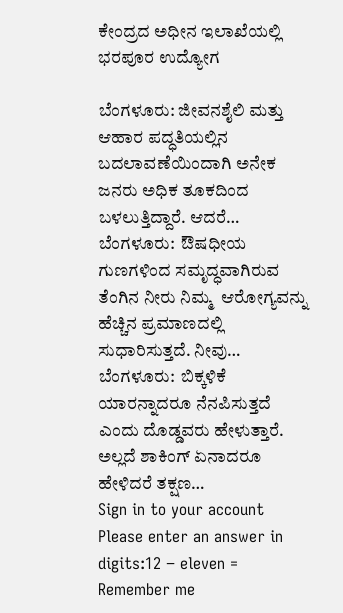ಕೇಂದ್ರದ ಅಧೀನ ಇಲಾಖೆಯಲ್ಲಿ ಭರಪೂರ ಉದ್ಯೋಗ

ಬೆಂಗಳೂರು: ಜೀವನಶೈಲಿ ಮತ್ತು ಆಹಾರ ಪದ್ಧತಿಯಲ್ಲಿನ ಬದಲಾವಣೆಯಿಂದಾಗಿ ಅನೇಕ ಜನರು ಅಧಿಕ ತೂಕದಿಂದ ಬಳಲುತ್ತಿದ್ದಾರೆ. ಆದರೆ…
ಬೆಂಗಳೂರು:  ಔಷಧೀಯ ಗುಣಗಳಿಂದ ಸಮೃದ್ಧವಾಗಿರುವ ತೆಂಗಿನ ನೀರು ನಿಮ್ಮ  ಆರೋಗ್ಯವನ್ನು ಹೆಚ್ಚಿನ ಪ್ರಮಾಣದಲ್ಲಿ ಸುಧಾರಿಸುತ್ತದೆ. ನೀವು…
ಬೆಂಗಳೂರು:  ಬಿಕ್ಕಳಿಕೆ ಯಾರನ್ನಾದರೂ ನೆನಪಿಸುತ್ತದೆ ಎಂದು ದೊಡ್ಡವರು ಹೇಳುತ್ತಾರೆ. ಅಲ್ಲದೆ ಶಾಕಿಂಗ್ ಏನಾದರೂ ಹೇಳಿದರೆ ತಕ್ಷಣ…
Sign in to your account
Please enter an answer in digits:12 − eleven =
Remember me